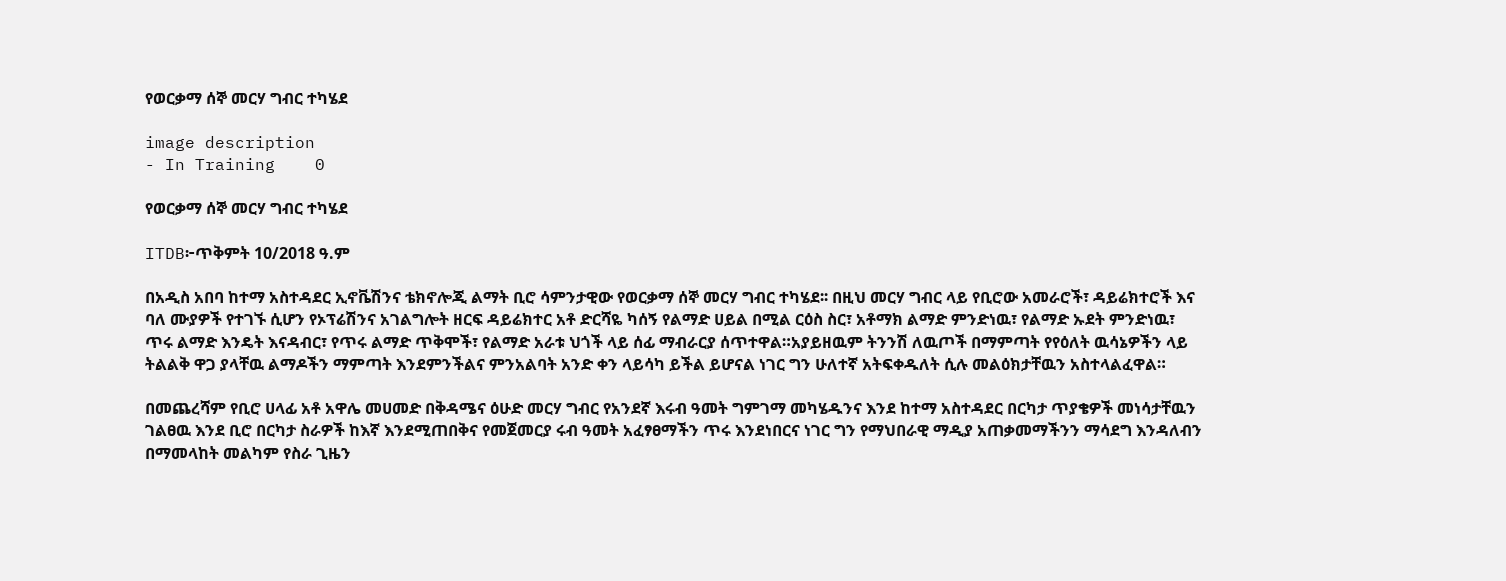የወርቃማ ሰኞ መርሃ ግብር ተካሄደ

image description
- In Training    0

የወርቃማ ሰኞ መርሃ ግብር ተካሄደ

ITDB፦ጥቅምት 10/2018 ዓ.ም

በአዲስ አበባ ከተማ አስተዳደር ኢኖቬሽንና ቴክኖሎጂ ልማት ቢሮ ሳምንታዊው የወርቃማ ሰኞ መርሃ ግብር ተካሄደ፡፡ በዚህ መርሃ ግብር ላይ የቢሮው አመራሮች፣ ዳይሬክተሮች እና ባለ ሙያዎች የተገኙ ሲሆን የኦፕሬሽንና አገልግሎት ዘርፍ ዳይሬክተር አቶ ድርሻዬ ካሰኝ የልማድ ሀይል በሚል ርዕስ ስር፣ አቶማክ ልማድ ምንድነዉ፣ የልማድ ኡደት ምንድነዉ፣ ጥሩ ልማድ እንዴት እናዳብር፣ የጥሩ ልማድ ጥቅሞች፣ የልማድ አራቱ ህጎች ላይ ሰፊ ማብራርያ ሰጥተዋል።አያይዘዉም ትንንሽ ለዉጦች በማምጣት የየዕለት ዉሳኔዎችን ላይ ትልልቅ ዋጋ ያላቸዉ ልማዶችን ማምጣት እንደምንችልና ምንአልባት አንድ ቀን ላይሳካ ይችል ይሆናል ነገር ግን ሁለተኛ አትፍቀዱለት ሲሉ መልዕክታቸዉን አስተላልፈዋል።

በመጨረሻም የቢሮ ሀላፊ አቶ አዋሌ መሀመድ በቅዳሜና ዕሁድ መርሃ ግብር የአንደኛ እሩብ ዓመት ግምገማ መካሄዱንና እንደ ከተማ አስተዳደር በርካታ ጥያቄዎች መነሳታቸዉን ገልፀዉ እንደ ቢሮ በርካታ ስራዎች ከእኛ እንደሚጠበቅና የመጀመርያ ሩብ ዓመት አፈፃፀማችን ጥሩ እንደነበርና ነገር ግን የማህበራዊ ማዲያ አጠቃመማችንን ማሳደግ እንዳለብን በማመላከት መልካም የስራ ጊዜን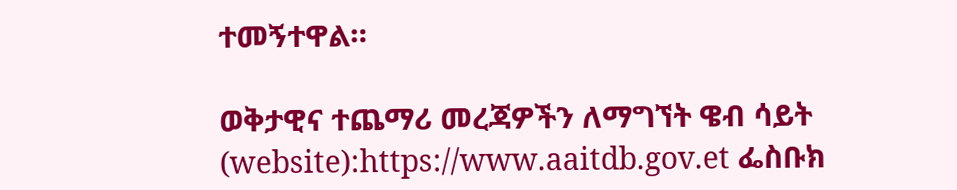ተመኝተዋል።

ወቅታዊና ተጨማሪ መረጃዎችን ለማግኘት ዌብ ሳይት (website):https://www.aaitdb.gov.et ፌስቡክ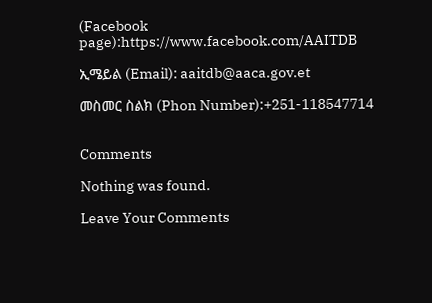(Facebook page):https://www.facebook.com/AAITDB

ኢሜይል (Email): aaitdb@aaca.gov.et

መስመር ስልክ (Phon Number):+251-118547714


Comments

Nothing was found.

Leave Your Comments